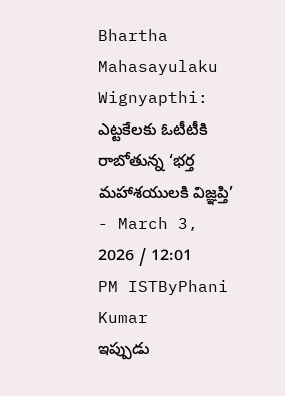Bhartha Mahasayulaku Wignyapthi: ఎట్టకేలకు ఓటీటీకి రాబోతున్న ‘భర్త మహాశయులకి విజ్ఞప్తి’
- March 3, 2026 / 12:01 PM ISTByPhani Kumar
ఇప్పుడు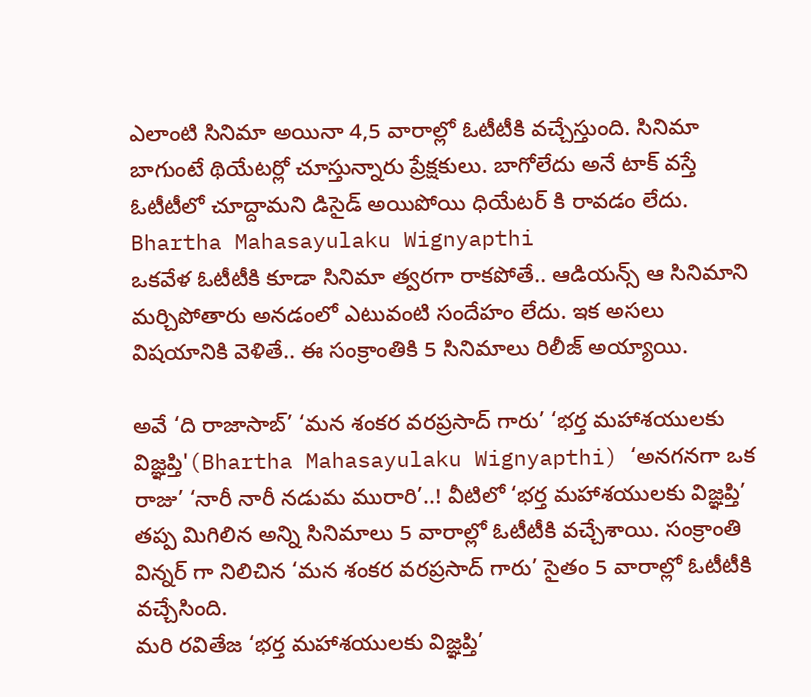ఎలాంటి సినిమా అయినా 4,5 వారాల్లో ఓటీటీకి వచ్చేస్తుంది. సినిమా బాగుంటే థియేటర్లో చూస్తున్నారు ప్రేక్షకులు. బాగోలేదు అనే టాక్ వస్తే ఓటీటీలో చూద్దామని డిసైడ్ అయిపోయి ధియేటర్ కి రావడం లేదు.
Bhartha Mahasayulaku Wignyapthi
ఒకవేళ ఓటీటీకి కూడా సినిమా త్వరగా రాకపోతే.. ఆడియన్స్ ఆ సినిమాని మర్చిపోతారు అనడంలో ఎటువంటి సందేహం లేదు. ఇక అసలు విషయానికి వెళితే.. ఈ సంక్రాంతికి 5 సినిమాలు రిలీజ్ అయ్యాయి.

అవే ‘ది రాజాసాబ్’ ‘మన శంకర వరప్రసాద్ గారు’ ‘భర్త మహాశయులకు విజ్ఞప్తి'(Bhartha Mahasayulaku Wignyapthi) ‘అనగనగా ఒక రాజు’ ‘నారీ నారీ నడుమ మురారి’..! వీటిలో ‘భర్త మహాశయులకు విజ్ఞప్తి’ తప్ప మిగిలిన అన్ని సినిమాలు 5 వారాల్లో ఓటీటీకి వచ్చేశాయి. సంక్రాంతి విన్నర్ గా నిలిచిన ‘మన శంకర వరప్రసాద్ గారు’ సైతం 5 వారాల్లో ఓటీటీకి వచ్చేసింది.
మరి రవితేజ ‘భర్త మహాశయులకు విజ్ఞప్తి’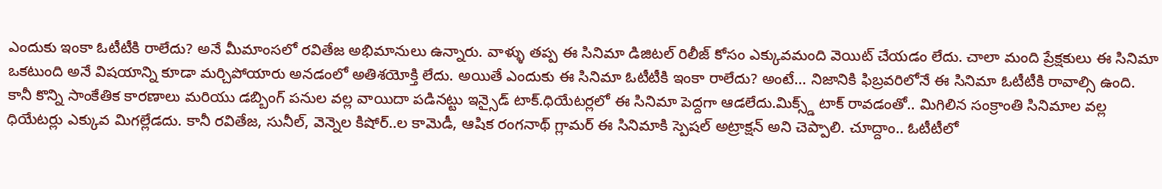ఎందుకు ఇంకా ఓటీటీకి రాలేదు? అనే మీమాంసలో రవితేజ అభిమానులు ఉన్నారు. వాళ్ళు తప్ప ఈ సినిమా డిజిటల్ రిలీజ్ కోసం ఎక్కువమంది వెయిట్ చేయడం లేదు. చాలా మంది ప్రేక్షకులు ఈ సినిమా ఒకటుంది అనే విషయాన్ని కూడా మర్చిపోయారు అనడంలో అతిశయోక్తి లేదు. అయితే ఎందుకు ఈ సినిమా ఓటీటీకి ఇంకా రాలేదు? అంటే… నిజానికి ఫిబ్రవరిలోనే ఈ సినిమా ఓటీటీకి రావాల్సి ఉంది.
కానీ కొన్ని సాంకేతిక కారణాలు మరియు డబ్బింగ్ పనుల వల్ల వాయిదా పడినట్టు ఇన్సైడ్ టాక్.ధియేటర్లలో ఈ సినిమా పెద్దగా ఆడలేదు.మిక్స్డ్ టాక్ రావడంతో.. మిగిలిన సంక్రాంతి సినిమాల వల్ల ధియేటర్లు ఎక్కువ మిగల్లేడదు. కానీ రవితేజ, సునీల్, వెన్నెల కిషోర్..ల కామెడీ, ఆషిక రంగనాథ్ గ్లామర్ ఈ సినిమాకి స్పెషల్ అట్రాక్షన్ అని చెప్పాలి. చూద్దాం.. ఓటీటీలో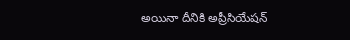అయినా దీనికి అప్రీసియేషన్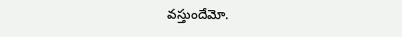వస్తుందేమో.